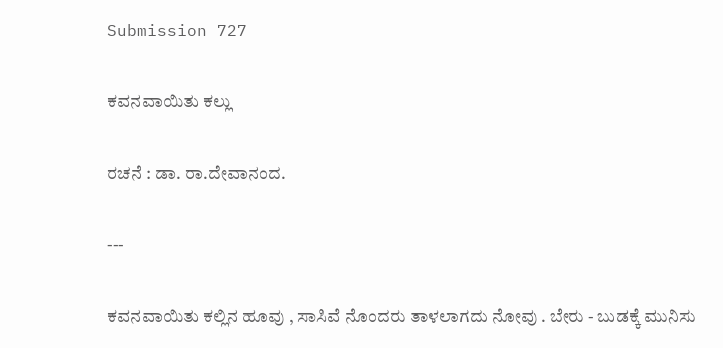Submission 727

ಕವನವಾಯಿತು ಕಲ್ಲು

ರಚನೆ : ಡಾ. ರಾ.ದೇವಾನಂದ.

---

ಕವನವಾಯಿತು ಕಲ್ಲಿನ ಹೂವು , ಸಾಸಿವೆ ನೊಂದರು ತಾಳಲಾಗದು ನೋವು . ಬೇರು - ಬುಡಕ್ಕೆ ಮುನಿಸು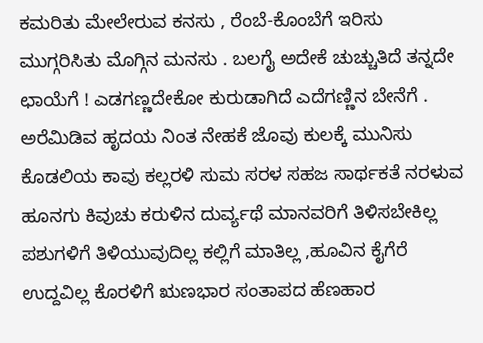ಕಮರಿತು ಮೇಲೇರುವ ಕನಸು , ರೆಂಬೆ-ಕೊಂಬೆಗೆ ಇರಿಸು ಮುಗ್ಗರಿಸಿತು ಮೊಗ್ಗಿನ ಮನಸು . ಬಲಗೈ ಅದೇಕೆ ಚುಚ್ಚುತಿದೆ ತನ್ನದೇ ಛಾಯೆಗೆ ! ಎಡಗಣ್ಣದೇಕೋ ಕುರುಡಾಗಿದೆ ಎದೆಗಣ್ಣಿನ ಬೇನೆಗೆ . ಅರೆಮಿಡಿವ ಹೃದಯ ನಿಂತ ನೇಹಕೆ ಜೊವು ಕುಲಕ್ಕೆ ಮುನಿಸು ಕೊಡಲಿಯ ಕಾವು ಕಲ್ಲರಳಿ ಸುಮ ಸರಳ ಸಹಜ ಸಾರ್ಥಕತೆ ನರಳುವ ಹೂನಗು ಕಿವುಚು ಕರುಳಿನ ದುರ್ವ್ಯಥೆ ಮಾನವರಿಗೆ ತಿಳಿಸಬೇಕಿಲ್ಲ ಪಶುಗಳಿಗೆ ತಿಳಿಯುವುದಿಲ್ಲ ಕಲ್ಲಿಗೆ ಮಾತಿಲ್ಲ ,ಹೂವಿನ ಕೈಗೆರೆ ಉದ್ದವಿಲ್ಲ ಕೊರಳಿಗೆ ಋಣಭಾರ ಸಂತಾಪದ ಹೆಣಹಾರ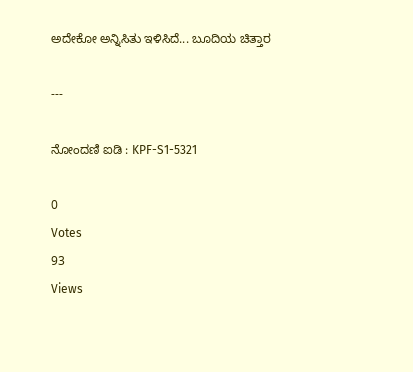ಅದೇಕೋ ಅನ್ನಿಸಿತು ಇಳಿಸಿದೆ... ಬೂದಿಯ ಚಿತ್ತಾರ

---

ನೋಂದಣಿ ಐಡಿ : KPF-S1-5321

0
Votes
93
Views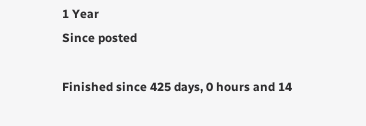1 Year
Since posted

Finished since 425 days, 0 hours and 14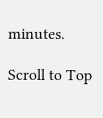minutes.

Scroll to Top